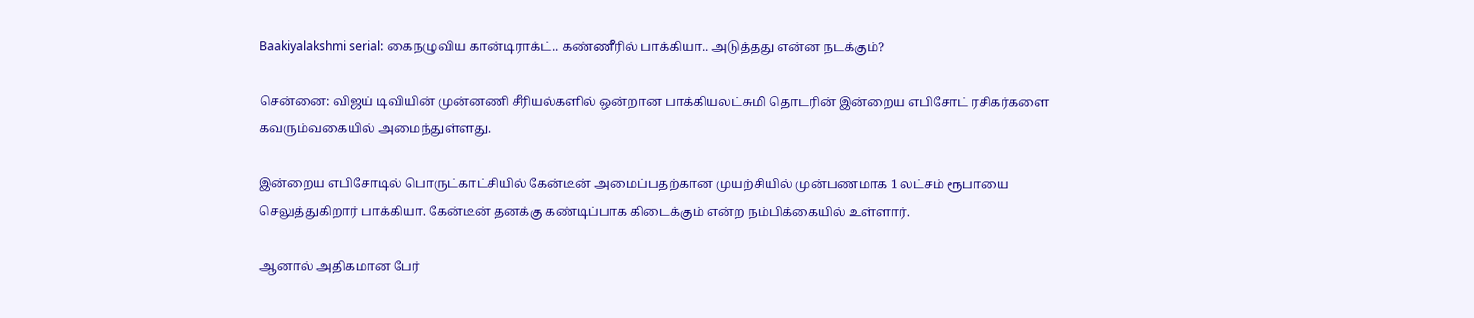Baakiyalakshmi serial: கைநழுவிய கான்டிராக்ட்.. கண்ணீரில் பாக்கியா.. அடுத்தது என்ன நடக்கும்?

சென்னை: விஜய் டிவியின் முன்னணி சீரியல்களில் ஒன்றான பாக்கியலட்சுமி தொடரின் இன்றைய எபிசோட் ரசிகர்களை கவரும்வகையில் அமைந்துள்ளது.

இன்றைய எபிசோடில் பொருட்காட்சியில் கேன்டீன் அமைப்பதற்கான முயற்சியில் முன்பணமாக 1 லட்சம் ரூபாயை செலுத்துகிறார் பாக்கியா. கேன்டீன் தனக்கு கண்டிப்பாக கிடைக்கும் என்ற நம்பிக்கையில் உள்ளார்.

ஆனால் அதிகமான பேர்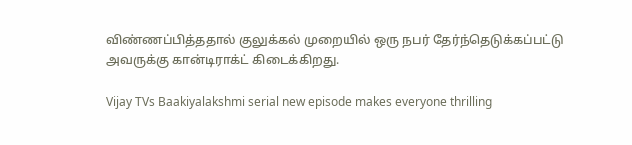விண்ணப்பித்ததால் குலுக்கல் முறையில் ஒரு நபர் தேர்ந்தெடுக்கப்பட்டு அவருக்கு கான்டிராக்ட் கிடைக்கிறது.

Vijay TVs Baakiyalakshmi serial new episode makes everyone thrilling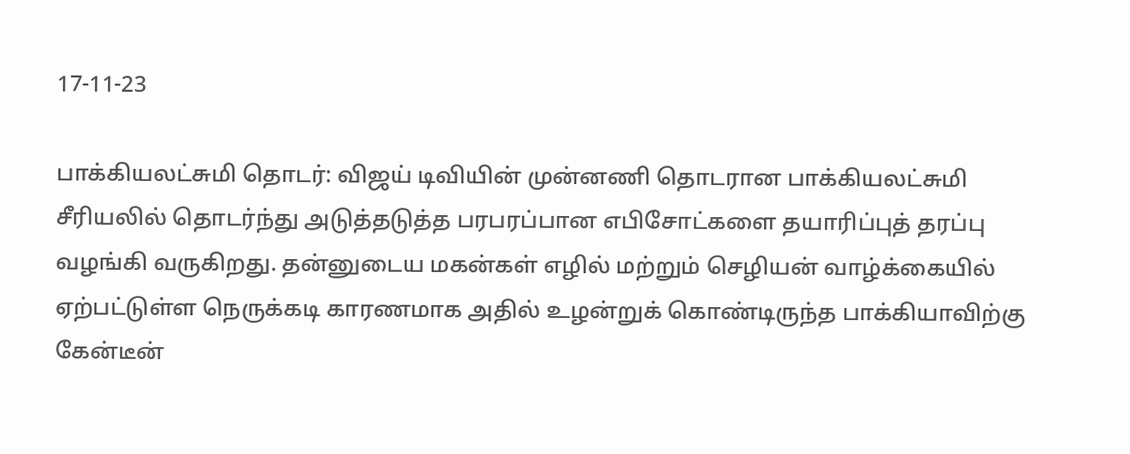17-11-23

பாக்கியலட்சுமி தொடர்: விஜய் டிவியின் முன்னணி தொடரான பாக்கியலட்சுமி சீரியலில் தொடர்ந்து அடுத்தடுத்த பரபரப்பான எபிசோட்களை தயாரிப்புத் தரப்பு வழங்கி வருகிறது. தன்னுடைய மகன்கள் எழில் மற்றும் செழியன் வாழ்க்கையில் ஏற்பட்டுள்ள நெருக்கடி காரணமாக அதில் உழன்றுக் கொண்டிருந்த பாக்கியாவிற்கு கேன்டீன்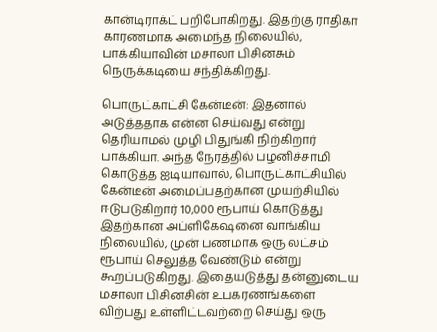கான்டிராக்ட் பறிபோகிறது. இதற்கு ராதிகா காரணமாக அமைந்த நிலையில், பாக்கியாவின் மசாலா பிசினசும் நெருக்கடியை சந்திக்கிறது.

பொருட்காட்சி கேன்டீன்: இதனால் அடுத்ததாக என்ன செய்வது என்று தெரியாமல் முழி பிதுங்கி நிற்கிறார் பாக்கியா. அந்த நேரத்தில் பழனிச்சாமி கொடுத்த ஐடியாவால், பொருட்காட்சியில் கேன்டீன் அமைப்பதற்கான முயற்சியில் ஈடுபடுகிறார் 10,000 ரூபாய் கொடுத்து இதற்கான அப்ளிகேஷனை வாங்கிய நிலையில், முன் பணமாக ஒரு லட்சம் ரூபாய் செலுத்த வேண்டும் என்று கூறப்படுகிறது. இதையடுத்து தன்னுடைய மசாலா பிசினசின் உபகரணங்களை விற்பது உள்ளிட்டவற்றை செய்து ஒரு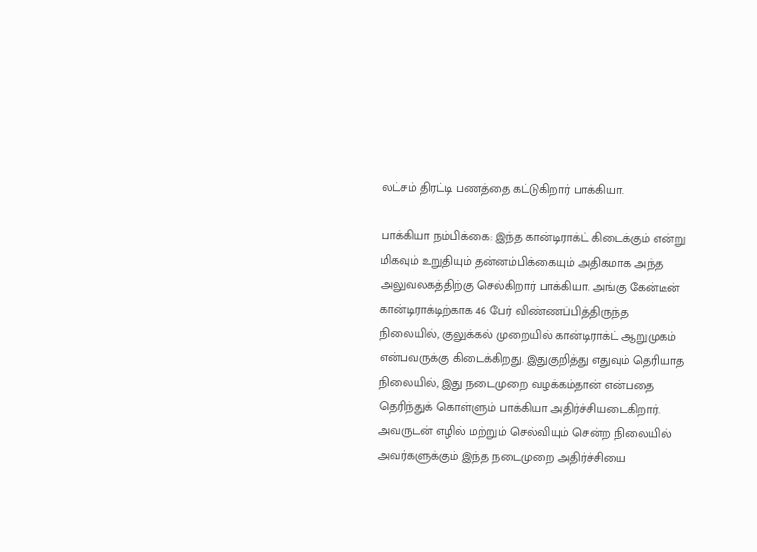லட்சம் திரட்டி பணத்தை கட்டுகிறார் பாக்கியா.

பாக்கியா நம்பிக்கை: இந்த கான்டிராக்ட் கிடைக்கும் என்று மிகவும் உறுதியும் தன்னம்பிக்கையும் அதிகமாக அந்த அலுவலகத்திற்கு செல்கிறார் பாக்கியா. அங்கு கேன்டீன் கான்டிராக்டிற்காக 46 பேர் விண்ணப்பித்திருந்த நிலையில், குலுக்கல் முறையில் கான்டிராக்ட் ஆறுமுகம் என்பவருக்கு கிடைக்கிறது. இதுகுறித்து எதுவும் தெரியாத நிலையில், இது நடைமுறை வழக்கம்தான் என்பதை தெரிந்துக் கொள்ளும் பாக்கியா அதிர்ச்சியடைகிறார். அவருடன் எழில் மற்றும் செல்வியும் சென்ற நிலையில் அவர்களுக்கும் இந்த நடைமுறை அதிர்ச்சியை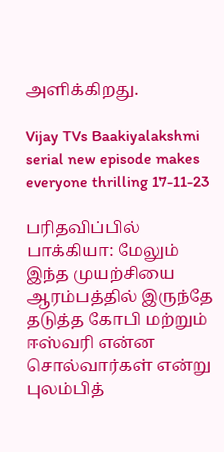அளிக்கிறது.

Vijay TVs Baakiyalakshmi serial new episode makes everyone thrilling 17-11-23

பரிதவிப்பில் பாக்கியா: மேலும் இந்த முயற்சியை ஆரம்பத்தில் இருந்தே தடுத்த கோபி மற்றும் ஈஸ்வரி என்ன சொல்வார்கள் என்று புலம்பித்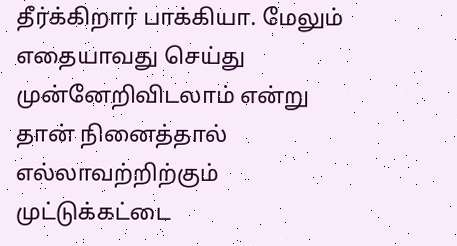தீர்க்கிறார் பாக்கியா. மேலும் எதையாவது செய்து முன்னேறிவிடலாம் என்று தான் நினைத்தால் எல்லாவற்றிற்கும் முட்டுக்கட்டை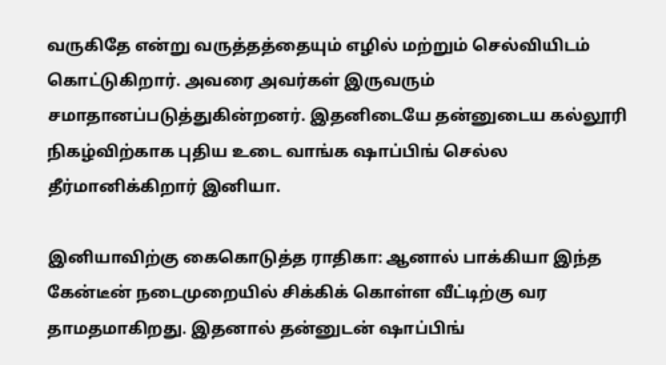வருகிதே என்று வருத்தத்தையும் எழில் மற்றும் செல்வியிடம் கொட்டுகிறார். அவரை அவர்கள் இருவரும் சமாதானப்படுத்துகின்றனர். இதனிடையே தன்னுடைய கல்லூரி நிகழ்விற்காக புதிய உடை வாங்க ஷாப்பிங் செல்ல தீர்மானிக்கிறார் இனியா.

இனியாவிற்கு கைகொடுத்த ராதிகா: ஆனால் பாக்கியா இந்த கேன்டீன் நடைமுறையில் சிக்கிக் கொள்ள வீட்டிற்கு வர தாமதமாகிறது. இதனால் தன்னுடன் ஷாப்பிங்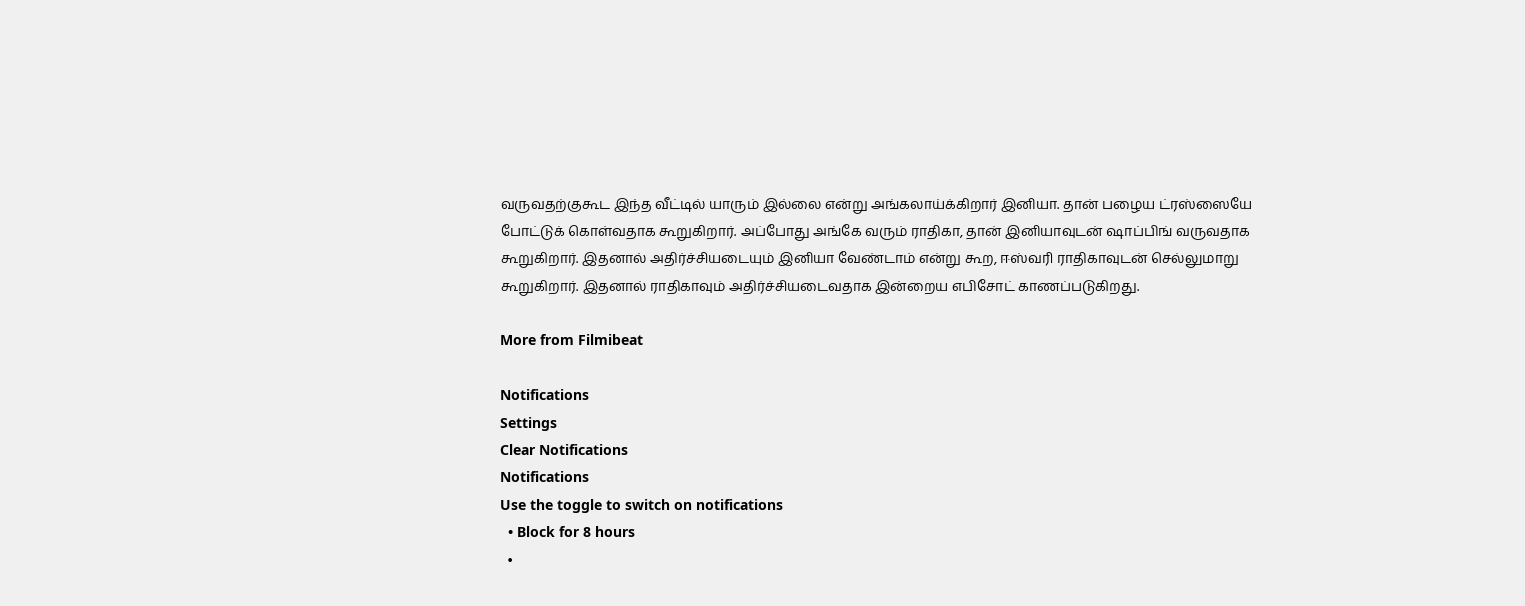வருவதற்குகூட இந்த வீட்டில் யாரும் இல்லை என்று அங்கலாய்க்கிறார் இனியா. தான் பழைய ட்ரஸ்ஸையே போட்டுக் கொள்வதாக கூறுகிறார். அப்போது அங்கே வரும் ராதிகா, தான் இனியாவுடன் ஷாப்பிங் வருவதாக கூறுகிறார். இதனால் அதிர்ச்சியடையும் இனியா வேண்டாம் என்று கூற, ஈஸ்வரி ராதிகாவுடன் செல்லுமாறு கூறுகிறார். இதனால் ராதிகாவும் அதிர்ச்சியடைவதாக இன்றைய எபிசோட் காணப்படுகிறது.

More from Filmibeat

Notifications
Settings
Clear Notifications
Notifications
Use the toggle to switch on notifications
  • Block for 8 hours
  •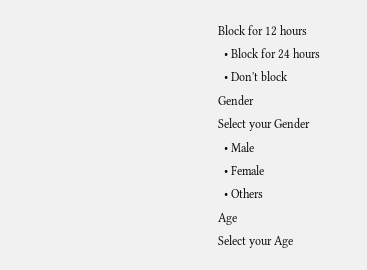Block for 12 hours
  • Block for 24 hours
  • Don't block
Gender
Select your Gender
  • Male
  • Female
  • Others
Age
Select your Age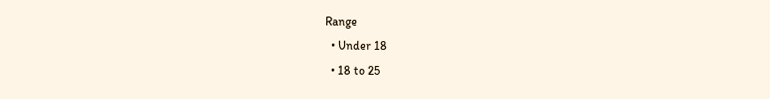Range
  • Under 18
  • 18 to 25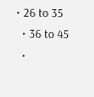• 26 to 35
  • 36 to 45
  •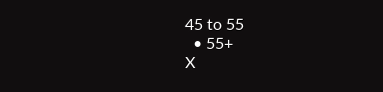45 to 55
  • 55+
X